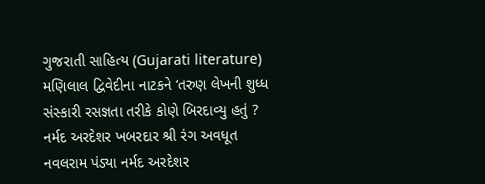ગુજરાતી સાહિત્ય (Gujarati literature) મણિલાલ દ્વિવેદીના નાટકને ‘તરુણ લેખની શુધ્ધ સંસ્કારી રસજ્ઞતા તરીકે કોણે બિરદાવ્યુ હતું ? નર્મદ અરદેશર ખબરદાર શ્રી રંગ અવધૂત નવલરામ પંડ્યા નર્મદ અરદેશર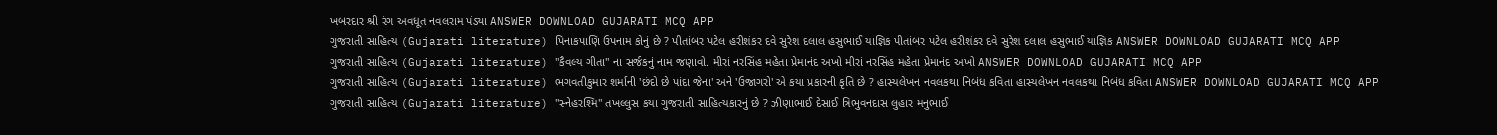ખબરદાર શ્રી રંગ અવધૂત નવલરામ પંડ્યા ANSWER DOWNLOAD GUJARATI MCQ APP
ગુજરાતી સાહિત્ય (Gujarati literature) પિનાકપાણિ ઉપનામ કોનું છે ? પીતાંબર પટેલ હરીશંકર દવે સુરેશ દલાલ હસુભાઈ યાજ્ઞિક પીતાંબર પટેલ હરીશંકર દવે સુરેશ દલાલ હસુભાઈ યાજ્ઞિક ANSWER DOWNLOAD GUJARATI MCQ APP
ગુજરાતી સાહિત્ય (Gujarati literature) "કૈવલ્ય ગીતા" ના સર્જકનું નામ જણાવો. મીરાં નરસિંહ મહેતા પ્રેમાનંદ અખો મીરાં નરસિંહ મહેતા પ્રેમાનંદ અખો ANSWER DOWNLOAD GUJARATI MCQ APP
ગુજરાતી સાહિત્ય (Gujarati literature) ભગવતીકુમાર શર્માની 'છંદો છે પાંદા જેના' અને 'ઉજાગરો' એ કયા પ્રકારની કૃતિ છે ? હાસ્યલેખન નવલકથા નિબંધ કવિતા હાસ્યલેખન નવલકથા નિબંધ કવિતા ANSWER DOWNLOAD GUJARATI MCQ APP
ગુજરાતી સાહિત્ય (Gujarati literature) "સ્નેહરશ્મિ" તખલ્લુસ કયા ગુજરાતી સાહિત્યકારનું છે ? ઝીણાભાઈ દેસાઈ ત્રિભુવનદાસ લુહાર મનુભાઈ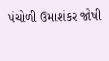પંચોળી ઉમાશંકર જોષી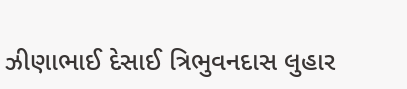ઝીણાભાઈ દેસાઈ ત્રિભુવનદાસ લુહાર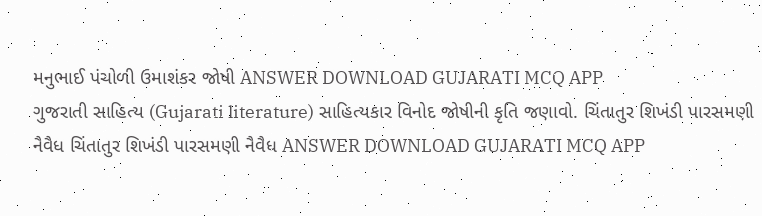મનુભાઈ પંચોળી ઉમાશંકર જોષી ANSWER DOWNLOAD GUJARATI MCQ APP
ગુજરાતી સાહિત્ય (Gujarati literature) સાહિત્યકાર વિનોદ જોષીની કૃતિ જણાવો. ચિંતાતુર શિખંડી પારસમણી નૈવૈધ ચિંતાતુર શિખંડી પારસમણી નૈવૈધ ANSWER DOWNLOAD GUJARATI MCQ APP